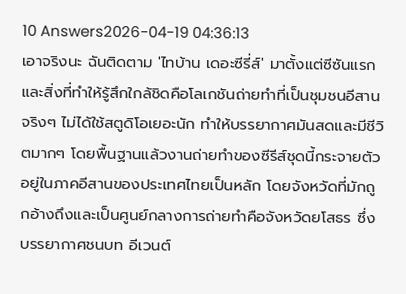10 Answers2026-04-19 04:36:13
เอาจริงนะ ฉันติดตาม 'ไทบ้าน เดอะซีรี่ส์' มาตั้งแต่ซีซันแรกและสิ่งที่ทำให้รู้สึกใกล้ชิดคือโลเกชันถ่ายทำที่เป็นชุมชนอีสานจริงๆ ไม่ได้ใช้สตูดิโอเยอะนัก ทำให้บรรยากาศมันสดและมีชีวิตมากๆ โดยพื้นฐานแล้วงานถ่ายทำของซีรีส์ชุดนี้กระจายตัวอยู่ในภาคอีสานของประเทศไทยเป็นหลัก โดยจังหวัดที่มักถูกอ้างถึงและเป็นศูนย์กลางการถ่ายทำคือจังหวัดยโสธร ซึ่งบรรยากาศชนบท อีเวนต์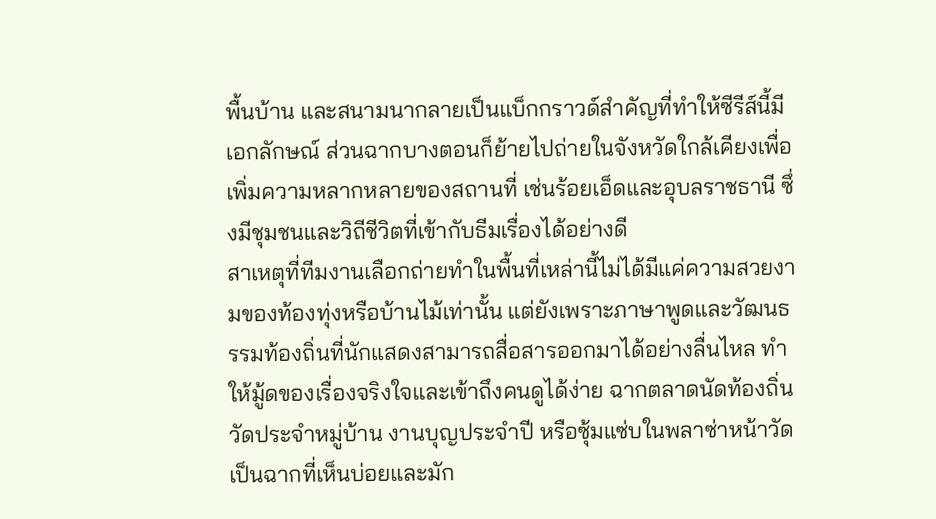พื้นบ้าน และสนามนากลายเป็นแบ็กกราวด์สำคัญที่ทำให้ซีรีส์นี้มีเอกลักษณ์ ส่วนฉากบางตอนก็ย้ายไปถ่ายในจังหวัดใกล้เคียงเพื่อเพิ่มความหลากหลายของสถานที่ เช่นร้อยเอ็ดและอุบลราชธานี ซึ่งมีชุมชนและวิถีชีวิตที่เข้ากับธีมเรื่องได้อย่างดี
สาเหตุที่ทีมงานเลือกถ่ายทำในพื้นที่เหล่านี้ไม่ได้มีแค่ความสวยงามของท้องทุ่งหรือบ้านไม้เท่านั้น แต่ยังเพราะภาษาพูดและวัฒนธรรมท้องถิ่นที่นักแสดงสามารถสื่อสารออกมาได้อย่างลื่นไหล ทำให้มู้ดของเรื่องจริงใจและเข้าถึงคนดูได้ง่าย ฉากตลาดนัดท้องถิ่น วัดประจำหมู่บ้าน งานบุญประจำปี หรือซุ้มแซ่บในพลาซ่าหน้าวัด เป็นฉากที่เห็นบ่อยและมัก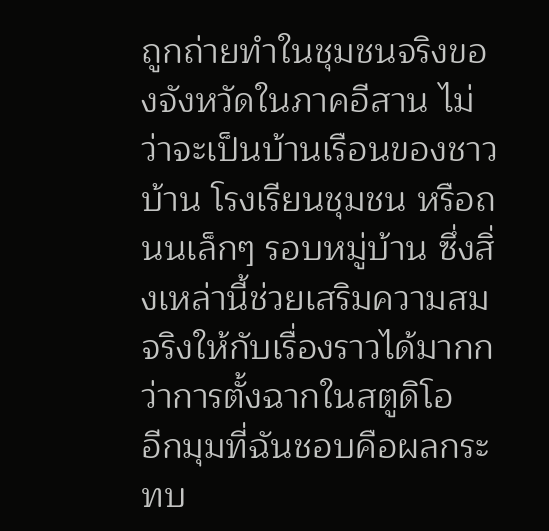ถูกถ่ายทำในชุมชนจริงของจังหวัดในภาคอีสาน ไม่ว่าจะเป็นบ้านเรือนของชาวบ้าน โรงเรียนชุมชน หรือถนนเล็กๆ รอบหมู่บ้าน ซึ่งสิ่งเหล่านี้ช่วยเสริมความสมจริงให้กับเรื่องราวได้มากกว่าการตั้งฉากในสตูดิโอ
อีกมุมที่ฉันชอบคือผลกระทบ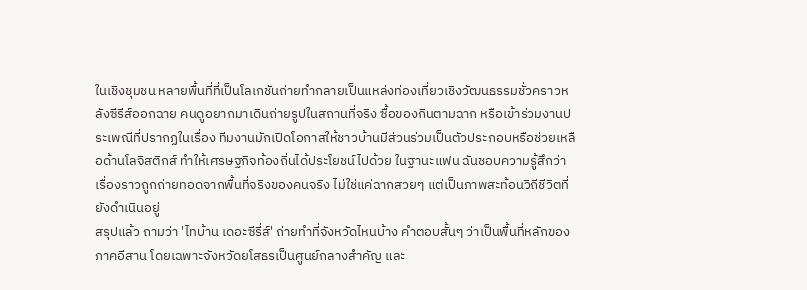ในเชิงชุมชน หลายพื้นที่ที่เป็นโลเกชันถ่ายทำกลายเป็นแหล่งท่องเที่ยวเชิงวัฒนธรรมชั่วคราวหลังซีรีส์ออกฉาย คนดูอยากมาเดินถ่ายรูปในสถานที่จริง ซื้อของกินตามฉาก หรือเข้าร่วมงานประเพณีที่ปรากฏในเรื่อง ทีมงานมักเปิดโอกาสให้ชาวบ้านมีส่วนร่วมเป็นตัวประกอบหรือช่วยเหลือด้านโลจิสติกส์ ทำให้เศรษฐกิจท้องถิ่นได้ประโยชน์ไปด้วย ในฐานะแฟน ฉันชอบความรู้สึกว่าเรื่องราวถูกถ่ายทอดจากพื้นที่จริงของคนจริง ไม่ใช่แค่ฉากสวยๆ แต่เป็นภาพสะท้อนวิถีชีวิตที่ยังดำเนินอยู่
สรุปแล้ว ถามว่า 'ไทบ้าน เดอะซีรี่ส์' ถ่ายทำที่จังหวัดไหนบ้าง คำตอบสั้นๆ ว่าเป็นพื้นที่หลักของภาคอีสาน โดยเฉพาะจังหวัดยโสธรเป็นศูนย์กลางสำคัญ และ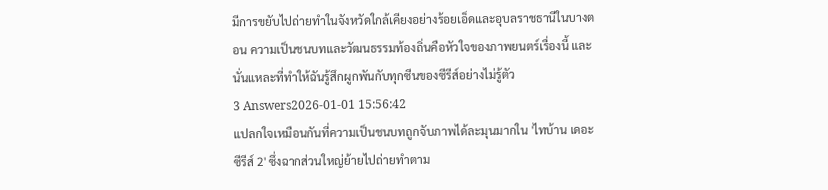มีการขยับไปถ่ายทำในจังหวัดใกล้เคียงอย่างร้อยเอ็ดและอุบลราชธานีในบางตอน ความเป็นชนบทและวัฒนธรรมท้องถิ่นคือหัวใจของภาพยนตร์เรื่องนี้ และนั่นแหละที่ทำให้ฉันรู้สึกผูกพันกับทุกซีนของซีรีส์อย่างไม่รู้ตัว
3 Answers2026-01-01 15:56:42
แปลกใจเหมือนกันที่ความเป็นชนบทถูกจับภาพได้ละมุนมากใน 'ไทบ้าน เดอะซีรีส์ 2' ซึ่งฉากส่วนใหญ่ย้ายไปถ่ายทำตาม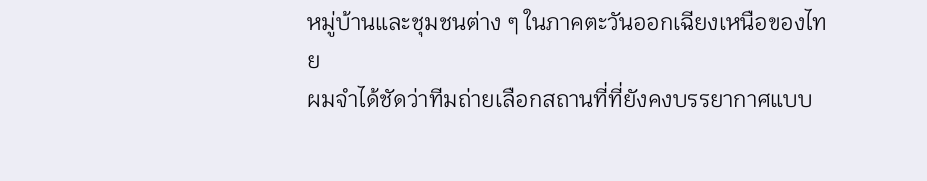หมู่บ้านและชุมชนต่าง ๆ ในภาคตะวันออกเฉียงเหนือของไทย
ผมจำได้ชัดว่าทีมถ่ายเลือกสถานที่ที่ยังคงบรรยากาศแบบ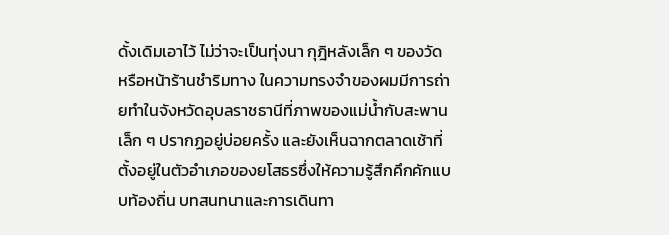ดั้งเดิมเอาไว้ ไม่ว่าจะเป็นทุ่งนา กุฎิหลังเล็ก ๆ ของวัด หรือหน้าร้านชำริมทาง ในความทรงจำของผมมีการถ่ายทำในจังหวัดอุบลราชธานีที่ภาพของแม่น้ำกับสะพานเล็ก ๆ ปรากฏอยู่บ่อยครั้ง และยังเห็นฉากตลาดเช้าที่ตั้งอยู่ในตัวอำเภอของยโสธรซึ่งให้ความรู้สึกคึกคักแบบท้องถิ่น บทสนทนาและการเดินทา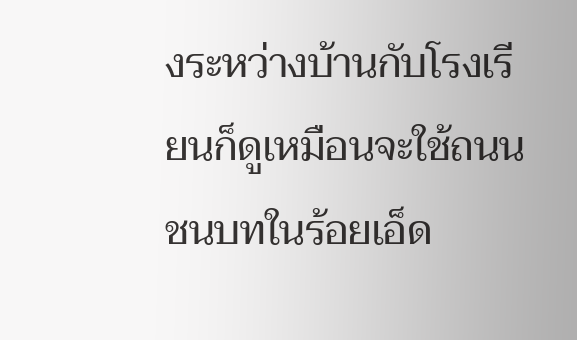งระหว่างบ้านกับโรงเรียนก็ดูเหมือนจะใช้ถนนชนบทในร้อยเอ็ด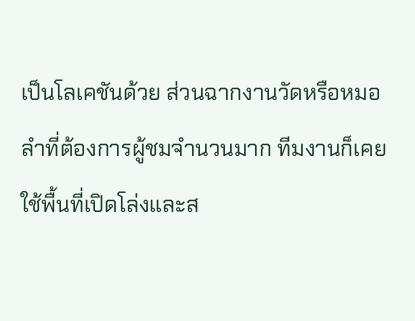เป็นโลเคชันด้วย ส่วนฉากงานวัดหรือหมอลำที่ต้องการผู้ชมจำนวนมาก ทีมงานก็เคยใช้พื้นที่เปิดโล่งและส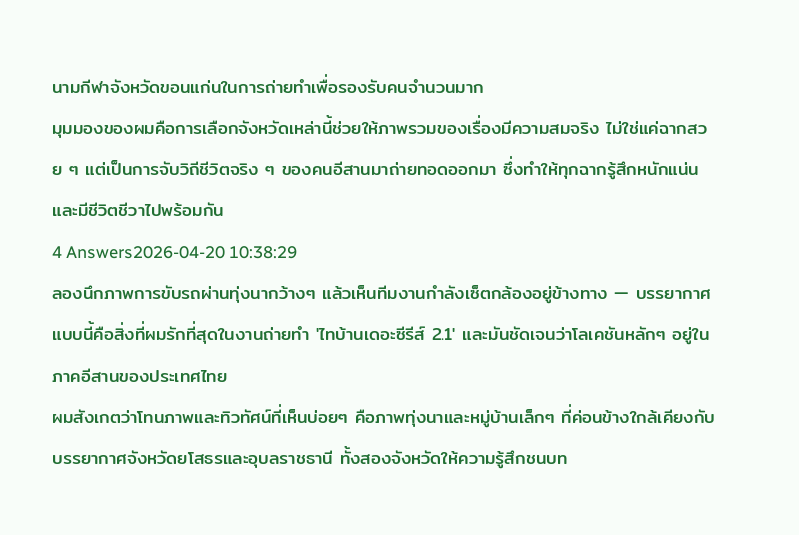นามกีฬาจังหวัดขอนแก่นในการถ่ายทำเพื่อรองรับคนจำนวนมาก
มุมมองของผมคือการเลือกจังหวัดเหล่านี้ช่วยให้ภาพรวมของเรื่องมีความสมจริง ไม่ใช่แค่ฉากสวย ๆ แต่เป็นการจับวิถีชีวิตจริง ๆ ของคนอีสานมาถ่ายทอดออกมา ซึ่งทำให้ทุกฉากรู้สึกหนักแน่นและมีชีวิตชีวาไปพร้อมกัน
4 Answers2026-04-20 10:38:29
ลองนึกภาพการขับรถผ่านทุ่งนากว้างๆ แล้วเห็นทีมงานกำลังเซ็ตกล้องอยู่ข้างทาง — บรรยากาศแบบนี้คือสิ่งที่ผมรักที่สุดในงานถ่ายทำ 'ไทบ้านเดอะซีรีส์ 2.1' และมันชัดเจนว่าโลเคชันหลักๆ อยู่ในภาคอีสานของประเทศไทย
ผมสังเกตว่าโทนภาพและทิวทัศน์ที่เห็นบ่อยๆ คือภาพทุ่งนาและหมู่บ้านเล็กๆ ที่ค่อนข้างใกล้เคียงกับบรรยากาศจังหวัดยโสธรและอุบลราชธานี ทั้งสองจังหวัดให้ความรู้สึกชนบท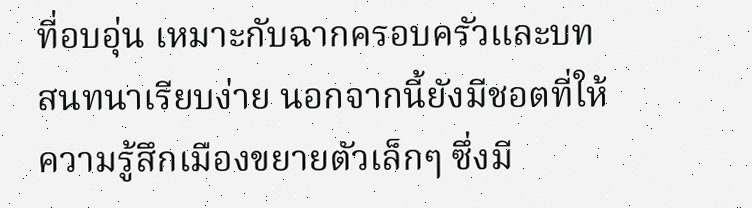ที่อบอุ่น เหมาะกับฉากครอบครัวและบทสนทนาเรียบง่าย นอกจากนี้ยังมีชอตที่ให้ความรู้สึกเมืองขยายตัวเล็กๆ ซึ่งมี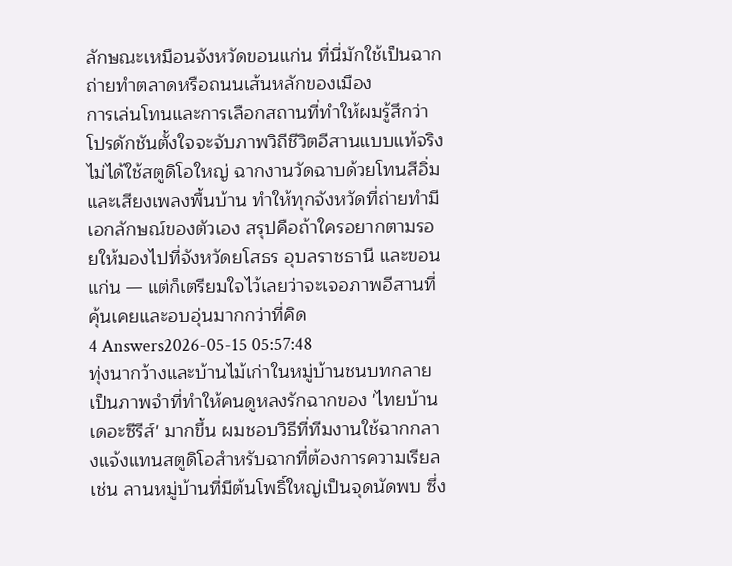ลักษณะเหมือนจังหวัดขอนแก่น ที่นี่มักใช้เป็นฉากถ่ายทำตลาดหรือถนนเส้นหลักของเมือง
การเล่นโทนและการเลือกสถานที่ทำให้ผมรู้สึกว่าโปรดักชันตั้งใจจะจับภาพวิถีชีวิตอีสานแบบแท้จริง ไม่ได้ใช้สตูดิโอใหญ่ ฉากงานวัดฉาบด้วยโทนสีอิ่มและเสียงเพลงพื้นบ้าน ทำให้ทุกจังหวัดที่ถ่ายทำมีเอกลักษณ์ของตัวเอง สรุปคือถ้าใครอยากตามรอยให้มองไปที่จังหวัดยโสธร อุบลราชธานี และขอนแก่น — แต่ก็เตรียมใจไว้เลยว่าจะเจอภาพอีสานที่คุ้นเคยและอบอุ่นมากกว่าที่คิด
4 Answers2026-05-15 05:57:48
ทุ่งนากว้างและบ้านไม้เก่าในหมู่บ้านชนบทกลายเป็นภาพจำที่ทำให้คนดูหลงรักฉากของ 'ไทยบ้าน เดอะซีรีส์' มากขึ้น ผมชอบวิธีที่ทีมงานใช้ฉากกลางแจ้งแทนสตูดิโอสำหรับฉากที่ต้องการความเรียล เช่น ลานหมู่บ้านที่มีต้นโพธิ์ใหญ่เป็นจุดนัดพบ ซึ่ง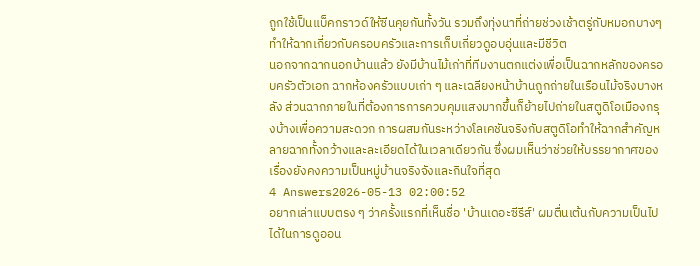ถูกใช้เป็นแบ็คกราวด์ให้ซีนคุยกันทั้งวัน รวมถึงทุ่งนาที่ถ่ายช่วงเช้าตรู่กับหมอกบางๆ ทำให้ฉากเกี่ยวกับครอบครัวและการเก็บเกี่ยวดูอบอุ่นและมีชีวิต
นอกจากฉากนอกบ้านแล้ว ยังมีบ้านไม้เก่าที่ทีมงานตกแต่งเพื่อเป็นฉากหลักของครอบครัวตัวเอก ฉากห้องครัวแบบเก่า ๆ และเฉลียงหน้าบ้านถูกถ่ายในเรือนไม้จริงบางหลัง ส่วนฉากภายในที่ต้องการการควบคุมแสงมากขึ้นก็ย้ายไปถ่ายในสตูดิโอเมืองกรุงบ้างเพื่อความสะดวก การผสมกันระหว่างโลเคชันจริงกับสตูดิโอทำให้ฉากสำคัญหลายฉากทั้งกว้างและละเอียดได้ในเวลาเดียวกัน ซึ่งผมเห็นว่าช่วยให้บรรยากาศของเรื่องยังคงความเป็นหมู่บ้านจริงจังและกินใจที่สุด
4 Answers2026-05-13 02:00:52
อยากเล่าแบบตรง ๆ ว่าครั้งแรกที่เห็นชื่อ 'บ้านเดอะซีรีส์' ผมตื่นเต้นกับความเป็นไปได้ในการดูออน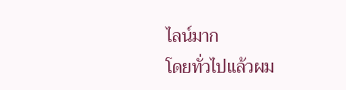ไลน์มาก
โดยทั่วไปแล้วผม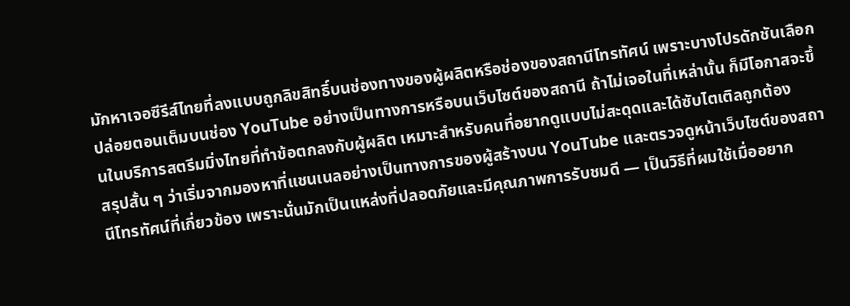มักหาเจอซีรีส์ไทยที่ลงแบบถูกลิขสิทธิ์บนช่องทางของผู้ผลิตหรือช่องของสถานีโทรทัศน์ เพราะบางโปรดักชันเลือกปล่อยตอนเต็มบนช่อง YouTube อย่างเป็นทางการหรือบนเว็บไซต์ของสถานี ถ้าไม่เจอในที่เหล่านั้น ก็มีโอกาสจะขึ้นในบริการสตรีมมิ่งไทยที่ทำข้อตกลงกับผู้ผลิต เหมาะสำหรับคนที่อยากดูแบบไม่สะดุดและได้ซับไตเติลถูกต้อง
สรุปสั้น ๆ ว่าเริ่มจากมองหาที่แชนเนลอย่างเป็นทางการของผู้สร้างบน YouTube และตรวจดูหน้าเว็บไซต์ของสถานีโทรทัศน์ที่เกี่ยวข้อง เพราะนั่นมักเป็นแหล่งที่ปลอดภัยและมีคุณภาพการรับชมดี — เป็นวิธีที่ผมใช้เมื่ออยาก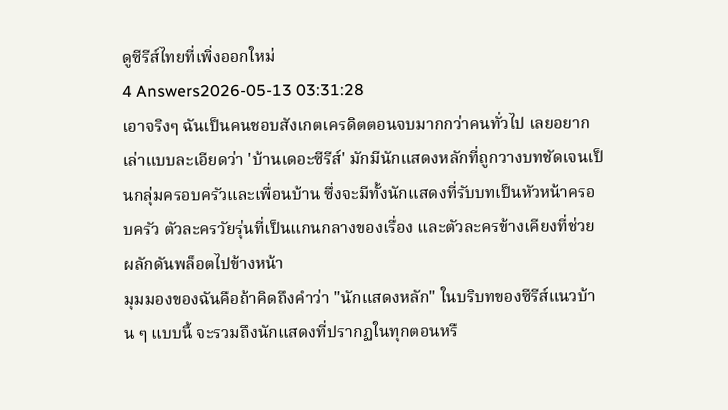ดูซีรีส์ไทยที่เพิ่งออกใหม่
4 Answers2026-05-13 03:31:28
เอาจริงๆ ฉันเป็นคนชอบสังเกตเครดิตตอนจบมากกว่าคนทั่วไป เลยอยากเล่าแบบละเอียดว่า 'บ้านเดอะซีรีส์' มักมีนักแสดงหลักที่ถูกวางบทชัดเจนเป็นกลุ่มครอบครัวและเพื่อนบ้าน ซึ่งจะมีทั้งนักแสดงที่รับบทเป็นหัวหน้าครอบครัว ตัวละครวัยรุ่นที่เป็นแกนกลางของเรื่อง และตัวละครข้างเคียงที่ช่วยผลักดันพล็อตไปข้างหน้า
มุมมองของฉันคือถ้าคิดถึงคำว่า "นักแสดงหลัก" ในบริบทของซีรีส์แนวบ้าน ๆ แบบนี้ จะรวมถึงนักแสดงที่ปรากฏในทุกตอนหรื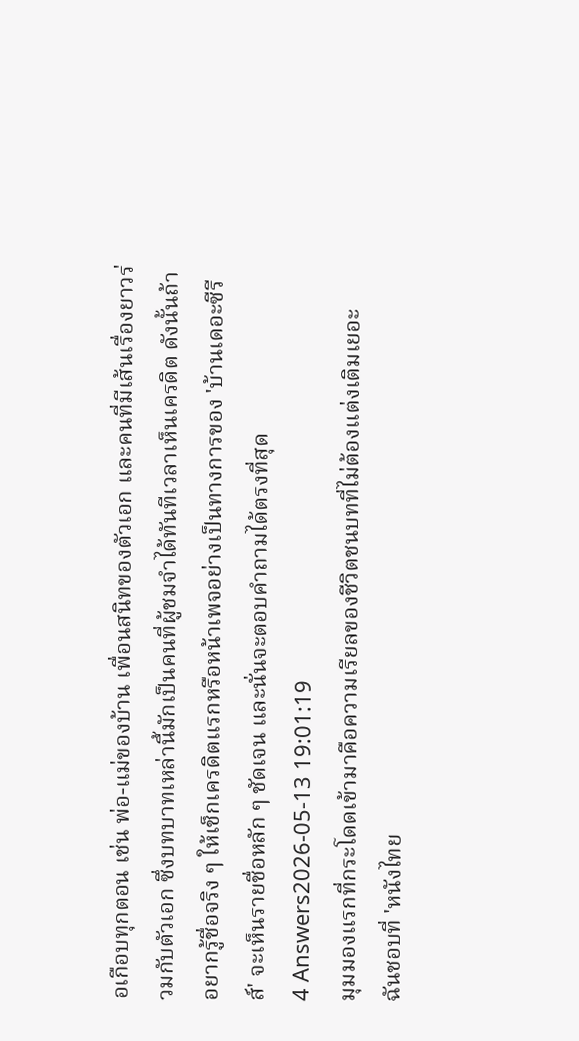อเกือบทุกตอน เช่น พ่อ-แม่ของบ้าน เพื่อนสนิทของตัวเอก และคนที่มีเส้นเรื่องยาวร่วมกับตัวเอก ซึ่งบทบาทเหล่านี้มักเป็นคนที่ผู้ชมจำได้ทันทีเวลาเห็นเครดิต ดังนั้นถ้าอยากรู้ชื่อจริง ๆ ให้เช็กเครดิตแรกหรือหน้าเพจอย่างเป็นทางการของ 'บ้านเดอะซีรีส์' จะเห็นรายชื่อหลัก ๆ ชัดเจน และนั่นจะตอบคำถามได้ตรงที่สุด
4 Answers2026-05-13 19:01:19
มุมมองแรกที่กระโดดเข้ามาคือความเรียลของชีวิตชนบทที่ไม่ต้องแต่งเติมเยอะ
ฉันชอบที่ 'หนังไทย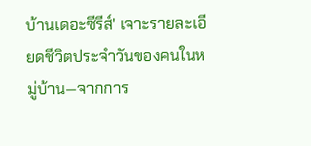บ้านเดอะซีรีส์' เจาะรายละเอียดชีวิตประจำวันของคนในหมู่บ้าน—จากการ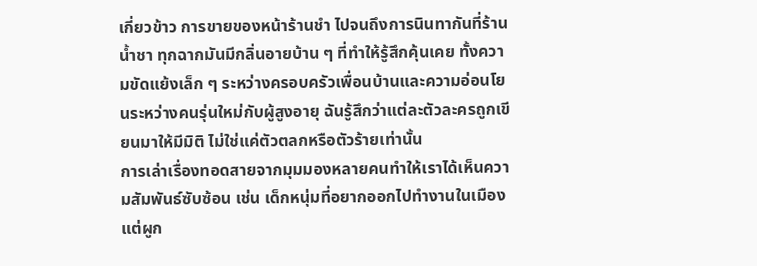เกี่ยวข้าว การขายของหน้าร้านชำ ไปจนถึงการนินทากันที่ร้านน้ำชา ทุกฉากมันมีกลิ่นอายบ้าน ๆ ที่ทำให้รู้สึกคุ้นเคย ทั้งความขัดแย้งเล็ก ๆ ระหว่างครอบครัวเพื่อนบ้านและความอ่อนโยนระหว่างคนรุ่นใหม่กับผู้สูงอายุ ฉันรู้สึกว่าแต่ละตัวละครถูกเขียนมาให้มีมิติ ไม่ใช่แค่ตัวตลกหรือตัวร้ายเท่านั้น
การเล่าเรื่องทอดสายจากมุมมองหลายคนทำให้เราได้เห็นความสัมพันธ์ซับซ้อน เช่น เด็กหนุ่มที่อยากออกไปทำงานในเมืองแต่ผูก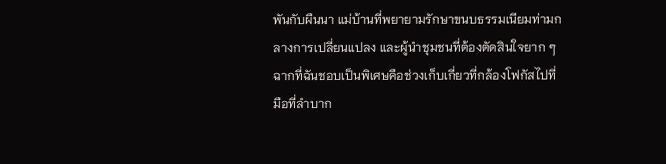พันกับผืนนา แม่บ้านที่พยายามรักษาขนบธรรมเนียมท่ามกลางการเปลี่ยนแปลง และผู้นำชุมชนที่ต้องตัดสินใจยาก ๆ ฉากที่ฉันชอบเป็นพิเศษคือช่วงเก็บเกี่ยวที่กล้องโฟกัสไปที่มือที่ลำบาก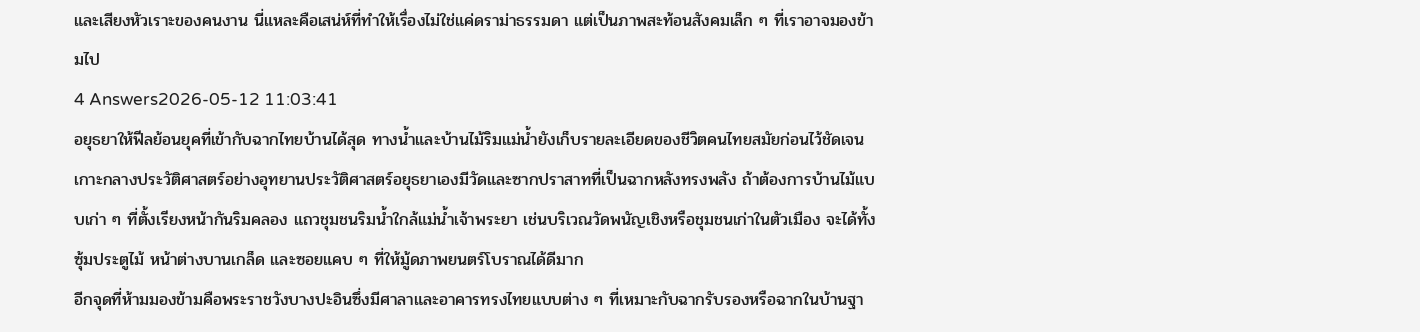และเสียงหัวเราะของคนงาน นี่แหละคือเสน่ห์ที่ทำให้เรื่องไม่ใช่แค่ดราม่าธรรมดา แต่เป็นภาพสะท้อนสังคมเล็ก ๆ ที่เราอาจมองข้ามไป
4 Answers2026-05-12 11:03:41
อยุธยาให้ฟีลย้อนยุคที่เข้ากับฉากไทยบ้านได้สุด ทางน้ำและบ้านไม้ริมแม่น้ำยังเก็บรายละเอียดของชีวิตคนไทยสมัยก่อนไว้ชัดเจน
เกาะกลางประวัติศาสตร์อย่างอุทยานประวัติศาสตร์อยุธยาเองมีวัดและซากปราสาทที่เป็นฉากหลังทรงพลัง ถ้าต้องการบ้านไม้แบบเก่า ๆ ที่ตั้งเรียงหน้ากันริมคลอง แถวชุมชนริมน้ำใกล้แม่น้ำเจ้าพระยา เช่นบริเวณวัดพนัญเชิงหรือชุมชนเก่าในตัวเมือง จะได้ทั้งซุ้มประตูไม้ หน้าต่างบานเกล็ด และซอยแคบ ๆ ที่ให้มู้ดภาพยนตร์โบราณได้ดีมาก
อีกจุดที่ห้ามมองข้ามคือพระราชวังบางปะอินซึ่งมีศาลาและอาคารทรงไทยแบบต่าง ๆ ที่เหมาะกับฉากรับรองหรือฉากในบ้านฐา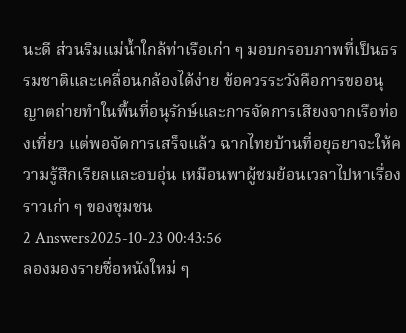นะดี ส่วนริมแม่น้ำใกล้ท่าเรือเก่า ๆ มอบกรอบภาพที่เป็นธรรมชาติและเคลื่อนกล้องได้ง่าย ข้อควรระวังคือการขออนุญาตถ่ายทำในพื้นที่อนุรักษ์และการจัดการเสียงจากเรือท่องเที่ยว แต่พอจัดการเสร็จแล้ว ฉากไทยบ้านที่อยุธยาจะให้ความรู้สึกเรียลและอบอุ่น เหมือนพาผู้ชมย้อนเวลาไปหาเรื่องราวเก่า ๆ ของชุมชน
2 Answers2025-10-23 00:43:56
ลองมองรายชื่อหนังใหม่ ๆ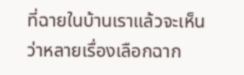ที่ฉายในบ้านเราแล้วจะเห็นว่าหลายเรื่องเลือกฉาก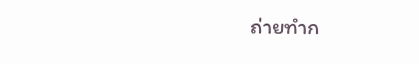ถ่ายทำก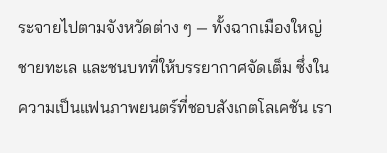ระจายไปตามจังหวัดต่าง ๆ — ทั้งฉากเมืองใหญ่ ชายทะเล และชนบทที่ให้บรรยากาศจัดเต็ม ซึ่งในความเป็นแฟนภาพยนตร์ที่ชอบสังเกตโลเคชัน เรา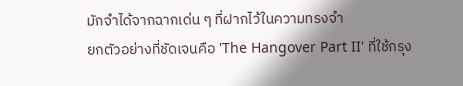มักจำได้จากฉากเด่น ๆ ที่ฝากไว้ในความทรงจำ
ยกตัวอย่างที่ชัดเจนคือ 'The Hangover Part II' ที่ใช้กรุง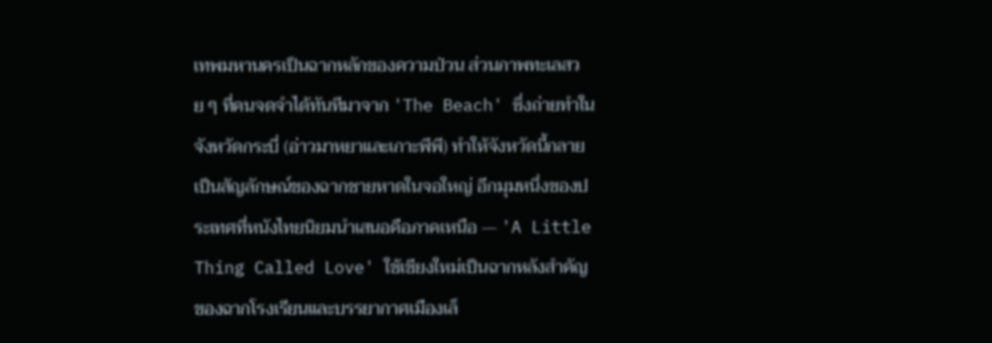เทพมหานครเป็นฉากหลักของความป่วน ส่วนภาพทะเลสวย ๆ ที่คนจดจำได้ทันทีมาจาก 'The Beach' ซึ่งถ่ายทำในจังหวัดกระบี่ (อ่าวมาหยาและเกาะพีพี) ทำให้จังหวัดนี้กลายเป็นสัญลักษณ์ของฉากชายหาดในจอใหญ่ อีกมุมหนึ่งของประเทศที่หนังไทยนิยมนำเสนอคือภาคเหนือ — 'A Little Thing Called Love' ใช้เชียงใหม่เป็นฉากหลังสำคัญของฉากโรงเรียนและบรรยากาศเมืองเล็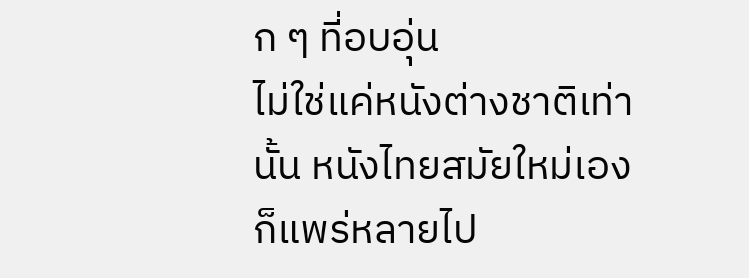ก ๆ ที่อบอุ่น
ไม่ใช่แค่หนังต่างชาติเท่านั้น หนังไทยสมัยใหม่เองก็แพร่หลายไป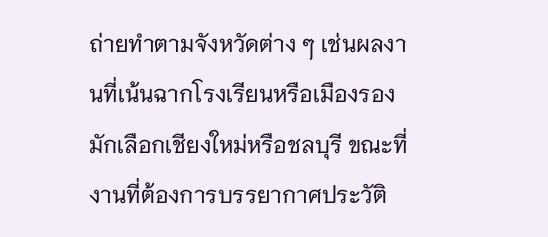ถ่ายทำตามจังหวัดต่าง ๆ เช่นผลงานที่เน้นฉากโรงเรียนหรือเมืองรองมักเลือกเชียงใหม่หรือชลบุรี ขณะที่งานที่ต้องการบรรยากาศประวัติ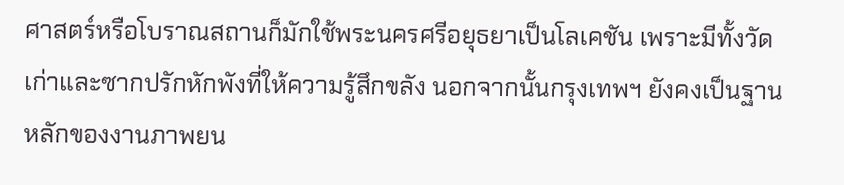ศาสตร์หรือโบราณสถานก็มักใช้พระนครศรีอยุธยาเป็นโลเคชัน เพราะมีทั้งวัดเก่าและซากปรักหักพังที่ให้ความรู้สึกขลัง นอกจากนั้นกรุงเทพฯ ยังคงเป็นฐานหลักของงานภาพยน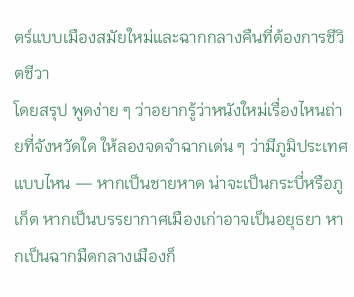ตร์แบบเมืองสมัยใหม่และฉากกลางคืนที่ต้องการชีวิตชีวา
โดยสรุป พูดง่าย ๆ ว่าอยากรู้ว่าหนังใหม่เรื่องไหนถ่ายที่จังหวัดใด ให้ลองจดจำฉากเด่น ๆ ว่ามีภูมิประเทศแบบไหน — หากเป็นชายหาด น่าจะเป็นกระบี่หรือภูเก็ต หากเป็นบรรยากาศเมืองเก่าอาจเป็นอยุธยา หากเป็นฉากมืดกลางเมืองก็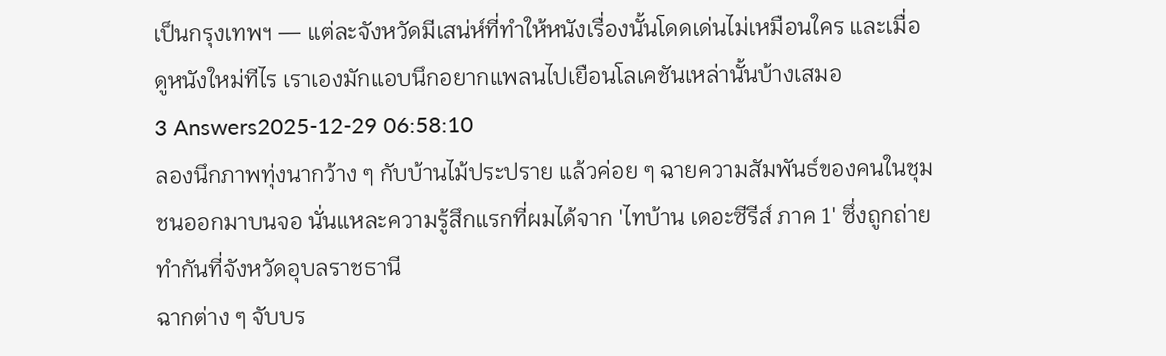เป็นกรุงเทพฯ — แต่ละจังหวัดมีเสน่ห์ที่ทำให้หนังเรื่องนั้นโดดเด่นไม่เหมือนใคร และเมื่อดูหนังใหม่ทีไร เราเองมักแอบนึกอยากแพลนไปเยือนโลเคชันเหล่านั้นบ้างเสมอ
3 Answers2025-12-29 06:58:10
ลองนึกภาพทุ่งนากว้าง ๆ กับบ้านไม้ประปราย แล้วค่อย ๆ ฉายความสัมพันธ์ของคนในชุมชนออกมาบนจอ นั่นแหละความรู้สึกแรกที่ผมได้จาก 'ไทบ้าน เดอะซีรีส์ ภาค 1' ซึ่งถูกถ่ายทำกันที่จังหวัดอุบลราชธานี
ฉากต่าง ๆ จับบร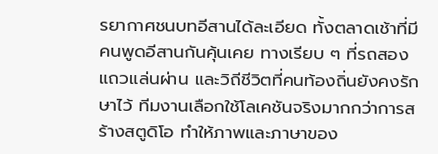รยากาศชนบทอีสานได้ละเอียด ทั้งตลาดเช้าที่มีคนพูดอีสานกันคุ้นเคย ทางเรียบ ๆ ที่รถสองแถวแล่นผ่าน และวิถีชีวิตที่คนท้องถิ่นยังคงรักษาไว้ ทีมงานเลือกใช้โลเคชันจริงมากกว่าการสร้างสตูดิโอ ทำให้ภาพและภาษาของ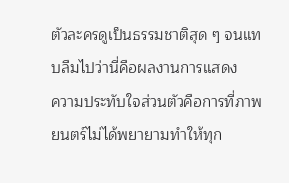ตัวละครดูเป็นธรรมชาติสุด ๆ จนแทบลืมไปว่านี่คือผลงานการแสดง
ความประทับใจส่วนตัวคือการที่ภาพยนตร์ไม่ได้พยายามทำให้ทุก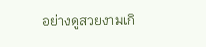อย่างดูสวยงามเกิ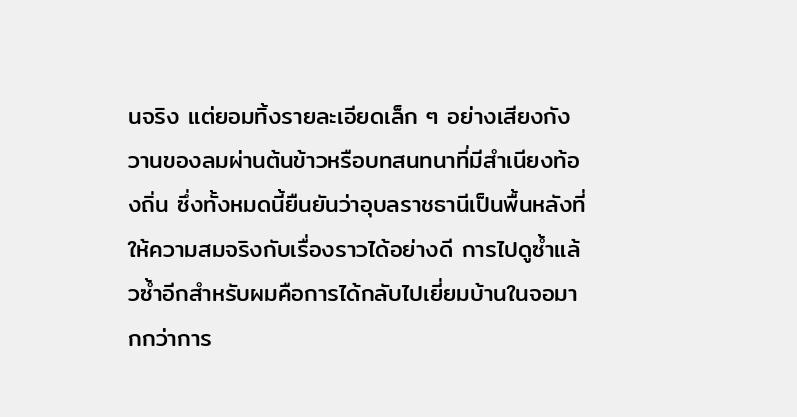นจริง แต่ยอมทิ้งรายละเอียดเล็ก ๆ อย่างเสียงกังวานของลมผ่านต้นข้าวหรือบทสนทนาที่มีสำเนียงท้องถิ่น ซึ่งทั้งหมดนี้ยืนยันว่าอุบลราชธานีเป็นพื้นหลังที่ให้ความสมจริงกับเรื่องราวได้อย่างดี การไปดูซ้ำแล้วซ้ำอีกสำหรับผมคือการได้กลับไปเยี่ยมบ้านในจอมากกว่าการ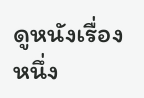ดูหนังเรื่องหนึ่ง